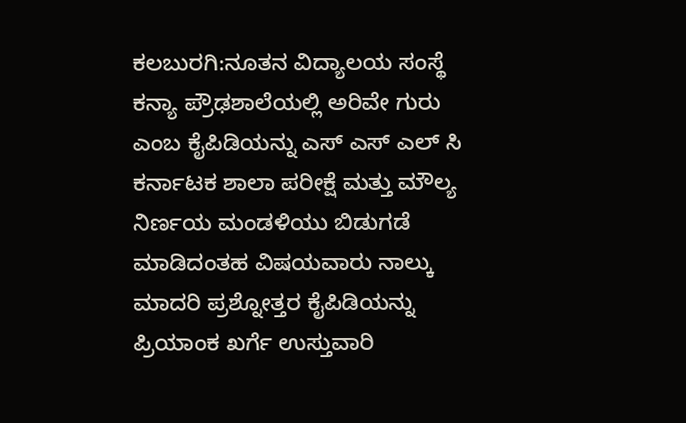ಕಲಬುರಗಿ:ನೂತನ ವಿದ್ಯಾಲಯ ಸಂಸ್ಥೆ ಕನ್ಯಾ ಪ್ರೌಢಶಾಲೆಯಲ್ಲಿ ಅರಿವೇ ಗುರು ಎಂಬ ಕೈಪಿಡಿಯನ್ನು ಎಸ್ ಎಸ್ ಎಲ್ ಸಿ ಕರ್ನಾಟಕ ಶಾಲಾ ಪರೀಕ್ಷೆ ಮತ್ತು ಮೌಲ್ಯ ನಿರ್ಣಯ ಮಂಡಳಿಯು ಬಿಡುಗಡೆ ಮಾಡಿದಂತಹ ವಿಷಯವಾರು ನಾಲ್ಕು ಮಾದರಿ ಪ್ರಶ್ನೋತ್ತರ ಕೈಪಿಡಿಯನ್ನು ಪ್ರಿಯಾಂಕ ಖರ್ಗೆ ಉಸ್ತುವಾರಿ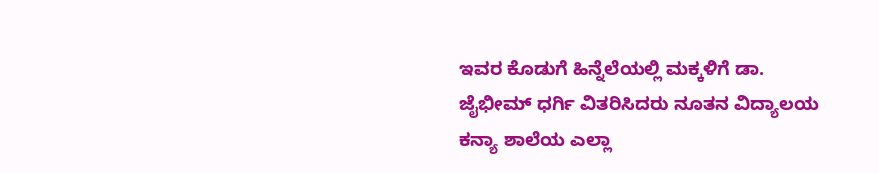ಇವರ ಕೊಡುಗೆ ಹಿನ್ನೆಲೆಯಲ್ಲಿ ಮಕ್ಕಳಿಗೆ ಡಾ. ಜೈಭೀಮ್ ಧರ್ಗಿ ವಿತರಿಸಿದರು ನೂತನ ವಿದ್ಯಾಲಯ ಕನ್ಯಾ ಶಾಲೆಯ ಎಲ್ಲಾ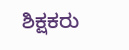ಶಿಕ್ಷಕರು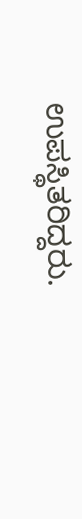ಉಪಸ್ಥಿತರಿದ್ದರು.